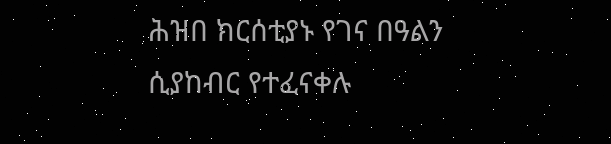ሕዝበ ክርሰቲያኑ የገና በዓልን ሲያከብር የተፈናቀሉ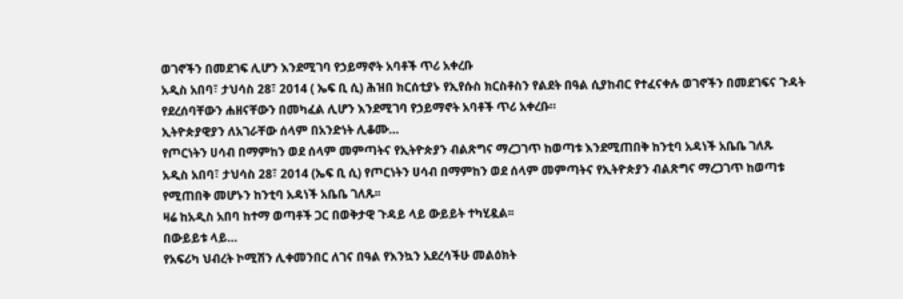ወገኖችን በመደገፍ ሊሆን እንደሚገባ የኃይማኖት አባቶች ጥሪ አቀረቡ
አዲስ አበባ፣ ታህሳስ 28፣ 2014 ( ኤፍ ቢ ሲ) ሕዝበ ክርሰቲያኑ የኢየሱስ ክርስቶስን የልደት በዓል ሲያከብር የተፈናቀሉ ወገኖችን በመደገፍና ጉዳት የደረሰባቸውን ሐዘናቸውን በመካፈል ሊሆን እንደሚገባ የኃይማኖት አባቶች ጥሪ አቀረቡ።
ኢትዮጵያዊያን ለአገራቸው ሰላም በአንድነት ሊቆሙ…
የጦርነትን ሀሳብ በማምከን ወደ ሰላም መምጣትና የኢትዮጵያን ብልጽግና ማረጋገጥ ከወጣቱ እንደሚጠበቅ ከንቲባ አዳነች አቤቤ ገለጹ
አዲስ አበባ፣ ታህሳስ 28፣ 2014 (ኤፍ ቢ ሲ) የጦርነትን ሀሳብ በማምከን ወደ ሰላም መምጣትና የኢትዮጵያን ብልጽግና ማረጋገጥ ከወጣቱ የሚጠበቅ መሆኑን ከንቲባ አዳነች አቤቤ ገለጹ፡፡
ዛሬ ከአዲስ አበባ ከተማ ወጣቶች ጋር በወቅታዊ ጉዳይ ላይ ውይይት ተካሂዷል፡፡
በውይይቱ ላይ…
የአፍሪካ ህብረት ኮሚሽን ሊቀመንበር ለገና በዓል የእንኳን አደረሳችሁ መልዕክት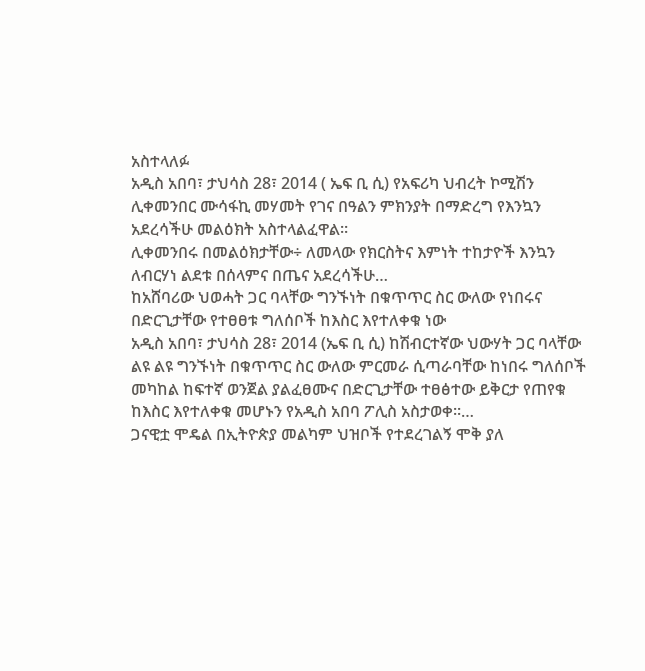አስተላለፉ
አዲስ አበባ፣ ታህሳስ 28፣ 2014 ( ኤፍ ቢ ሲ) የአፍሪካ ህብረት ኮሚሽን ሊቀመንበር ሙሳፋኪ መሃመት የገና በዓልን ምክንያት በማድረግ የእንኳን አደረሳችሁ መልዕክት አስተላልፈዋል።
ሊቀመንበሩ በመልዕክታቸው÷ ለመላው የክርስትና እምነት ተከታዮች እንኳን ለብርሃነ ልደቱ በሰላምና በጤና አደረሳችሁ…
ከአሸባሪው ህወሓት ጋር ባላቸው ግንኙነት በቁጥጥር ስር ውለው የነበሩና በድርጊታቸው የተፀፀቱ ግለሰቦች ከእስር እየተለቀቁ ነው
አዲስ አበባ፣ ታህሳስ 28፣ 2014 (ኤፍ ቢ ሲ) ከሽብርተኛው ህውሃት ጋር ባላቸው ልዩ ልዩ ግንኙነት በቁጥጥር ስር ውለው ምርመራ ሲጣራባቸው ከነበሩ ግለሰቦች መካከል ከፍተኛ ወንጀል ያልፈፀሙና በድርጊታቸው ተፀፅተው ይቅርታ የጠየቁ ከእስር እየተለቀቁ መሆኑን የአዲስ አበባ ፖሊስ አስታወቀ፡፡…
ጋናዊቷ ሞዴል በኢትዮጵያ መልካም ህዝቦች የተደረገልኝ ሞቅ ያለ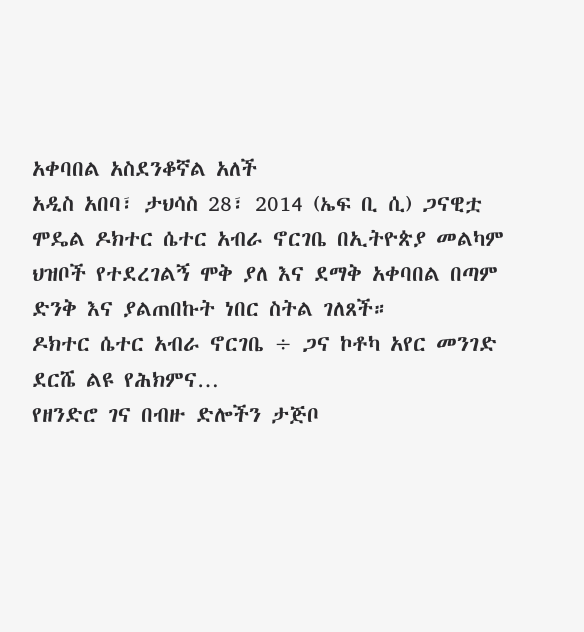አቀባበል አስደንቆኛል አለች
አዲስ አበባ፣ ታህሳስ 28፣ 2014 (ኤፍ ቢ ሲ) ጋናዊቷ ሞዴል ዶክተር ሴተር አብራ ኖርገቤ በኢትዮጵያ መልካም ህዝቦች የተደረገልኝ ሞቅ ያለ እና ደማቅ አቀባበል በጣም ድንቅ እና ያልጠበኩት ነበር ስትል ገለጸች።
ዶክተር ሴተር አብራ ኖርገቤ ÷ ጋና ኮቶካ አየር መንገድ ደርሼ ልዩ የሕክምና…
የዘንድሮ ገና በብዙ ድሎችን ታጅቦ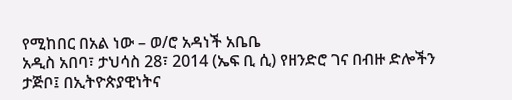የሚከበር በአል ነው – ወ/ሮ አዳነች አቤቤ
አዲስ አበባ፣ ታህሳስ 28፣ 2014 (ኤፍ ቢ ሲ) የዘንድሮ ገና በብዙ ድሎችን ታጅቦ፤ በኢትዮጵያዊነትና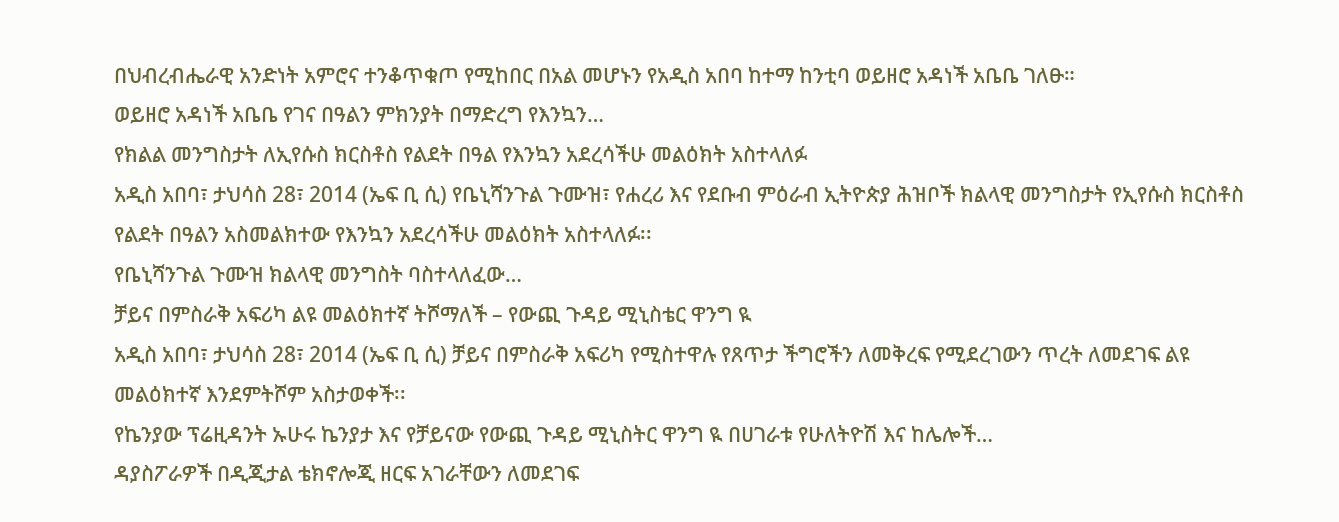በህብረብሔራዊ አንድነት አምሮና ተንቆጥቁጦ የሚከበር በአል መሆኑን የአዲስ አበባ ከተማ ከንቲባ ወይዘሮ አዳነች አቤቤ ገለፁ።
ወይዘሮ አዳነች አቤቤ የገና በዓልን ምክንያት በማድረግ የእንኳን…
የክልል መንግስታት ለኢየሱስ ክርስቶስ የልደት በዓል የእንኳን አደረሳችሁ መልዕክት አስተላለፉ
አዲስ አበባ፣ ታህሳስ 28፣ 2014 (ኤፍ ቢ ሲ) የቤኒሻንጉል ጉሙዝ፣ የሐረሪ እና የደቡብ ምዕራብ ኢትዮጵያ ሕዝቦች ክልላዊ መንግስታት የኢየሱስ ክርስቶስ የልደት በዓልን አስመልክተው የእንኳን አደረሳችሁ መልዕክት አስተላለፉ፡፡
የቤኒሻንጉል ጉሙዝ ክልላዊ መንግስት ባስተላለፈው…
ቻይና በምስራቅ አፍሪካ ልዩ መልዕክተኛ ትሾማለች – የውጪ ጉዳይ ሚኒስቴር ዋንግ ዪ
አዲስ አበባ፣ ታህሳስ 28፣ 2014 (ኤፍ ቢ ሲ) ቻይና በምስራቅ አፍሪካ የሚስተዋሉ የጸጥታ ችግሮችን ለመቅረፍ የሚደረገውን ጥረት ለመደገፍ ልዩ መልዕክተኛ እንደምትሾም አስታወቀች፡፡
የኬንያው ፕሬዚዳንት ኡሁሩ ኬንያታ እና የቻይናው የውጪ ጉዳይ ሚኒስትር ዋንግ ዪ በሀገራቱ የሁለትዮሽ እና ከሌሎች…
ዳያስፖራዎች በዲጂታል ቴክኖሎጂ ዘርፍ አገራቸውን ለመደገፍ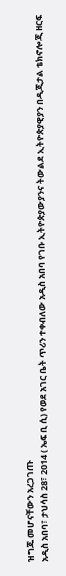ዝግጁ መሆናቸውን አረጋገጡ
አዲስ አበባ፣ ታህሳስ 28፣ 2014 ( ኤፍ ቢ ሲ) የወደ አገር ቤት ጥሪን ተቀብለው አዲስ አበባ የገቡ ኢትዮጵያውያንና ትውልደ ኢትዮጵያዊያን በዲጂታል ቴክኖሎጂ ዘርፍ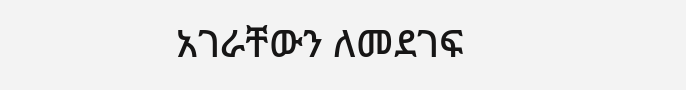አገራቸውን ለመደገፍ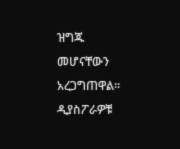ዝግጁ መሆናቸውን አረጋግጠዋል።
ዲያስፖራዎቹ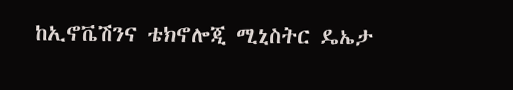ከኢኖቬሽንና ቴክኖሎጂ ሚኒስትር ዴኤታ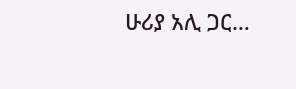ሁሪያ አሊ ጋር…